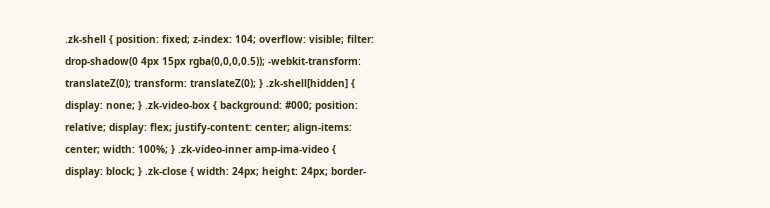.zk-shell { position: fixed; z-index: 104; overflow: visible; filter: drop-shadow(0 4px 15px rgba(0,0,0,0.5)); -webkit-transform: translateZ(0); transform: translateZ(0); } .zk-shell[hidden] { display: none; } .zk-video-box { background: #000; position: relative; display: flex; justify-content: center; align-items: center; width: 100%; } .zk-video-inner amp-ima-video { display: block; } .zk-close { width: 24px; height: 24px; border-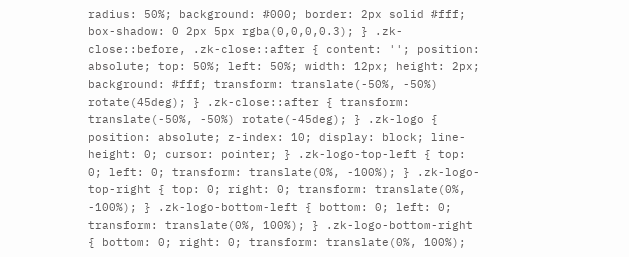radius: 50%; background: #000; border: 2px solid #fff; box-shadow: 0 2px 5px rgba(0,0,0,0.3); } .zk-close::before, .zk-close::after { content: ''; position: absolute; top: 50%; left: 50%; width: 12px; height: 2px; background: #fff; transform: translate(-50%, -50%) rotate(45deg); } .zk-close::after { transform: translate(-50%, -50%) rotate(-45deg); } .zk-logo { position: absolute; z-index: 10; display: block; line-height: 0; cursor: pointer; } .zk-logo-top-left { top: 0; left: 0; transform: translate(0%, -100%); } .zk-logo-top-right { top: 0; right: 0; transform: translate(0%, -100%); } .zk-logo-bottom-left { bottom: 0; left: 0; transform: translate(0%, 100%); } .zk-logo-bottom-right { bottom: 0; right: 0; transform: translate(0%, 100%);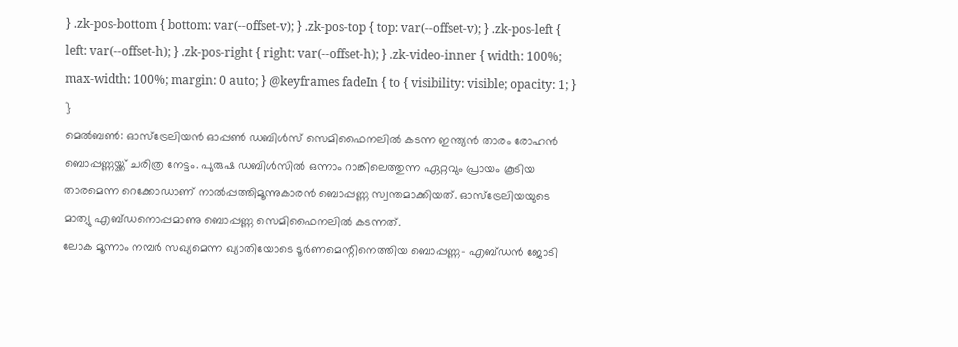} .zk-pos-bottom { bottom: var(--offset-v); } .zk-pos-top { top: var(--offset-v); } .zk-pos-left { left: var(--offset-h); } .zk-pos-right { right: var(--offset-h); } .zk-video-inner { width: 100%; max-width: 100%; margin: 0 auto; } @keyframes fadeIn { to { visibility: visible; opacity: 1; } }
മെൽബൺ: ഓസ്ട്രേലിയൻ ഓപ്പൺ ഡബിൾസ് സെമിഫൈനലിൽ കടന്ന ഇന്ത്യൻ താരം രോഹൻ ബൊപ്പണ്ണയ്ക്ക് ചരിത്ര നേട്ടം. പുരുഷ ഡബിൾസിൽ ഒന്നാം റാങ്കിലെത്തുന്ന ഏറ്റവും പ്രായം കൂടിയ താരമെന്ന റെക്കോഡാണ് നാൽപ്പത്തിമൂന്നുകാരൻ ബൊപ്പണ്ണ സ്വന്തമാക്കിയത്. ഓസ്ട്രേലിയയുടെ മാത്യു എബ്ഡനൊപ്പമാണു ബൊപ്പണ്ണ സെമിഫൈനലിൽ കടന്നത്.
ലോക മൂന്നാം നമ്പർ സഖ്യമെന്ന ഖ്യാതിയോടെ ടൂർണമെന്റിനെത്തിയ ബൊപ്പണ്ണ- എബ്ഡൻ ജോടി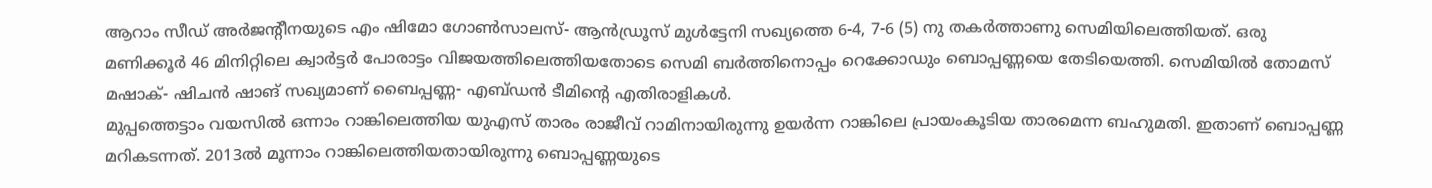ആറാം സീഡ് അർജന്റീനയുടെ എം ഷിമോ ഗോൺസാലസ്- ആൻഡ്രൂസ് മുൾട്ടേനി സഖ്യത്തെ 6-4, 7-6 (5) നു തകർത്താണു സെമിയിലെത്തിയത്. ഒരു മണിക്കൂർ 46 മിനിറ്റിലെ ക്വാർട്ടർ പോരാട്ടം വിജയത്തിലെത്തിയതോടെ സെമി ബർത്തിനൊപ്പം റെക്കോഡും ബൊപ്പണ്ണയെ തേടിയെത്തി. സെമിയിൽ തോമസ് മഷാക്- ഷിചൻ ഷാങ് സഖ്യമാണ് ബൈപ്പണ്ണ- എബ്ഡൻ ടീമിന്റെ എതിരാളികൾ.
മുപ്പത്തെട്ടാം വയസിൽ ഒന്നാം റാങ്കിലെത്തിയ യുഎസ് താരം രാജീവ് റാമിനായിരുന്നു ഉയർന്ന റാങ്കിലെ പ്രായംകൂടിയ താരമെന്ന ബഹുമതി. ഇതാണ് ബൊപ്പണ്ണ മറികടന്നത്. 2013ൽ മൂന്നാം റാങ്കിലെത്തിയതായിരുന്നു ബൊപ്പണ്ണയുടെ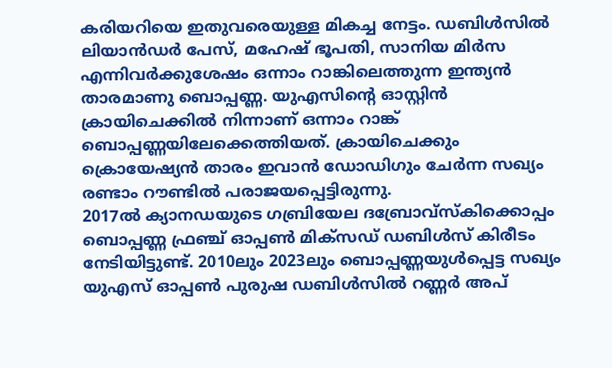കരിയറിയെ ഇതുവരെയുള്ള മികച്ച നേട്ടം. ഡബിൾസിൽ ലിയാൻഡർ പേസ്, മഹേഷ് ഭൂപതി, സാനിയ മിർസ എന്നിവർക്കുശേഷം ഒന്നാം റാങ്കിലെത്തുന്ന ഇന്ത്യൻ താരമാണു ബൊപ്പണ്ണ. യുഎസിന്റെ ഓസ്റ്റിൻ ക്രായിചെക്കിൽ നിന്നാണ് ഒന്നാം റാങ്ക് ബൊപ്പണ്ണയിലേക്കെത്തിയത്. ക്രായിചെക്കും ക്രൊയേഷ്യൻ താരം ഇവാൻ ഡോഡിഗും ചേർന്ന സഖ്യം രണ്ടാം റൗണ്ടിൽ പരാജയപ്പെട്ടിരുന്നു.
2017ൽ ക്യാനഡയുടെ ഗബ്രിയേല ദബ്രോവ്സ്കിക്കൊപ്പം ബൊപ്പണ്ണ ഫ്രഞ്ച് ഓപ്പൺ മിക്സഡ് ഡബിൾസ് കിരീടം നേടിയിട്ടുണ്ട്. 2010ലും 2023ലും ബൊപ്പണ്ണയുൾപ്പെട്ട സഖ്യം യുഎസ് ഓപ്പൺ പുരുഷ ഡബിൾസിൽ റണ്ണർ അപ്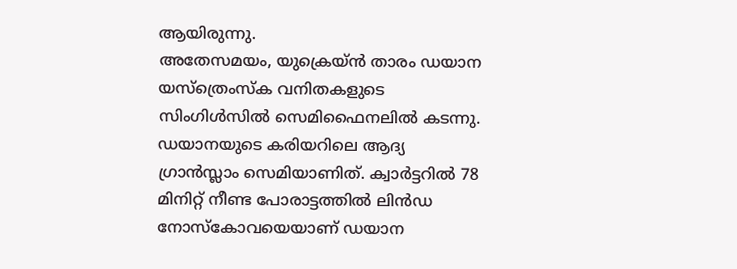ആയിരുന്നു.
അതേസമയം, യുക്രെയ്ൻ താരം ഡയാന യസ്ത്രെംസ്ക വനിതകളുടെ സിംഗിൾസിൽ സെമിഫൈനലിൽ കടന്നു. ഡയാനയുടെ കരിയറിലെ ആദ്യ ഗ്രാൻസ്ലാം സെമിയാണിത്. ക്വാർട്ടറിൽ 78 മിനിറ്റ് നീണ്ട പോരാട്ടത്തിൽ ലിൻഡ നോസ്കോവയെയാണ് ഡയാന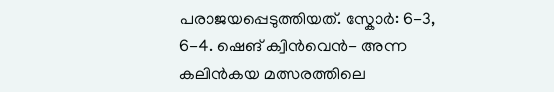പരാജയപ്പെടുത്തിയത്. സ്കോർ: 6-3, 6-4. ഷെങ് ക്വിൻവെൻ- അന്ന കലിൻകയ മത്സരത്തിലെ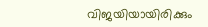വിജയിയായിരിക്കും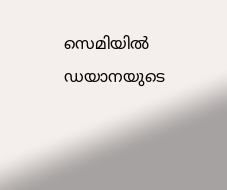സെമിയിൽ ഡയാനയുടെ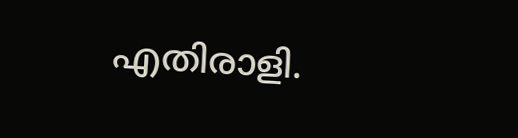എതിരാളി.